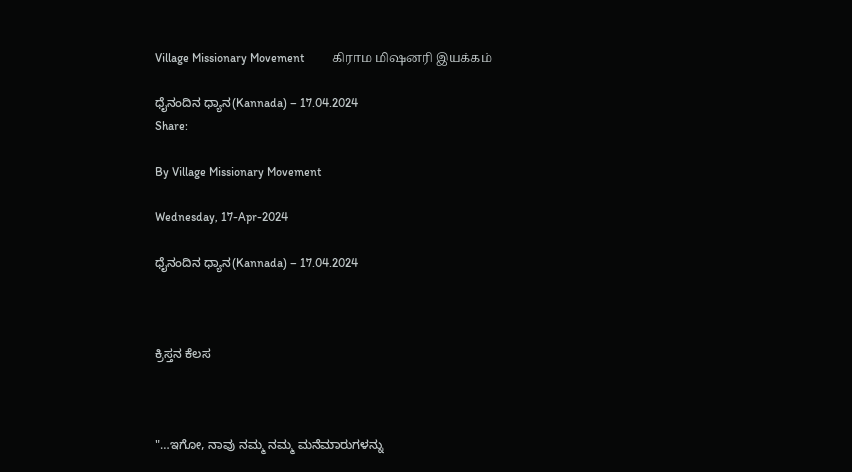Village Missionary Movement         கிராம மிஷனரி இயக்கம்

ಧೈನಂದಿನ ಧ್ಯಾನ(Kannada) – 17.04.2024
Share:

By Village Missionary Movement

Wednesday, 17-Apr-2024

ಧೈನಂದಿನ ಧ್ಯಾನ(Kannada) – 17.04.2024



ಕ್ರಿಸ್ತನ ಕೆಲಸ



"…ಇಗೋ, ನಾವು ನಮ್ಮ ನಮ್ಮ ಮನೆಮಾರುಗಳನ್ನು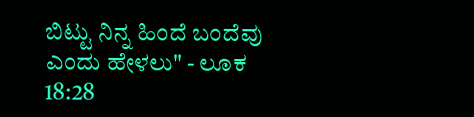ಬಿಟ್ಟು ನಿನ್ನ ಹಿಂದೆ ಬಂದೆವು ಎಂದು ಹೇಳಲು" - ಲೂಕ 18:28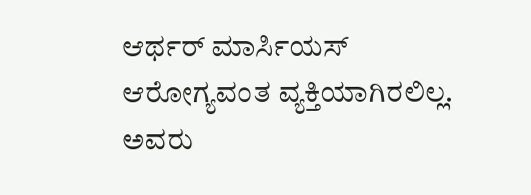ಆರ್ಥರ್ ಮಾರ್ಸಿಯಸ್ ಆರೋಗ್ಯವಂತ ವ್ಯಕ್ತಿಯಾಗಿರಲಿಲ್ಲ. ಅವರು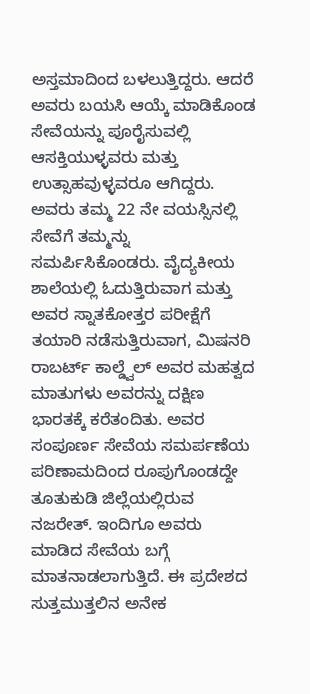ಅಸ್ತಮಾದಿಂದ ಬಳಲುತ್ತಿದ್ದರು. ಆದರೆ ಅವರು ಬಯಸಿ ಆಯ್ಕೆ ಮಾಡಿಕೊಂಡ ಸೇವೆಯನ್ನು ಪೂರೈಸುವಲ್ಲಿ ಆಸಕ್ತಿಯುಳ್ಳವರು ಮತ್ತು ಉತ್ಸಾಹವುಳ್ಳವರೂ ಆಗಿದ್ದರು. ಅವರು ತಮ್ಮ 22 ನೇ ವಯಸ್ಸಿನಲ್ಲಿ ಸೇವೆಗೆ ತಮ್ಮನ್ನು ಸಮರ್ಪಿಸಿಕೊಂಡರು. ವೈದ್ಯಕೀಯ ಶಾಲೆಯಲ್ಲಿ ಓದುತ್ತಿರುವಾಗ ಮತ್ತು ಅವರ ಸ್ನಾತಕೋತ್ತರ ಪರೀಕ್ಷೆಗೆ ತಯಾರಿ ನಡೆಸುತ್ತಿರುವಾಗ, ಮಿಷನರಿ ರಾಬರ್ಟ್ ಕಾಲ್ಡ್ವೆಲ್ ಅವರ ಮಹತ್ವದ ಮಾತುಗಳು ಅವರನ್ನು ದಕ್ಷಿಣ ಭಾರತಕ್ಕೆ ಕರೆತಂದಿತು. ಅವರ ಸಂಪೂರ್ಣ ಸೇವೆಯ ಸಮರ್ಪಣೆಯ ಪರಿಣಾಮದಿಂದ ರೂಪುಗೊಂಡದ್ದೇ ತೂತುಕುಡಿ ಜಿಲ್ಲೆಯಲ್ಲಿರುವ ನಜರೇತ್. ಇಂದಿಗೂ ಅವರು ಮಾಡಿದ ಸೇವೆಯ ಬಗ್ಗೆ ಮಾತನಾಡಲಾಗುತ್ತಿದೆ. ಈ ಪ್ರದೇಶದ ಸುತ್ತಮುತ್ತಲಿನ ಅನೇಕ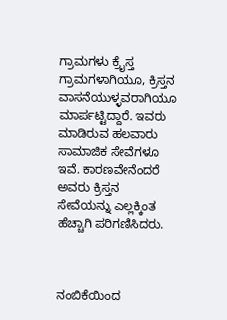ಗ್ರಾಮಗಳು ಕ್ರೈಸ್ತ ಗ್ರಾಮಗಳಾಗಿಯೂ, ಕ್ರಿಸ್ತನ ವಾಸನೆಯುಳ್ಳವರಾಗಿಯೂ ಮಾರ್ಪಟ್ಟಿದ್ದಾರೆ. ಇವರು ಮಾಡಿರುವ ಹಲವಾರು ಸಾಮಾಜಿಕ ಸೇವೆಗಳೂ ಇವೆ. ಕಾರಣವೇನೆಂದರೆ ಅವರು ಕ್ರಿಸ್ತನ ಸೇವೆಯನ್ನು ಎಲ್ಲಕ್ಕಿಂತ ಹೆಚ್ಚಾಗಿ ಪರಿಗಣಿಸಿದರು.



ನಂಬಿಕೆಯಿಂದ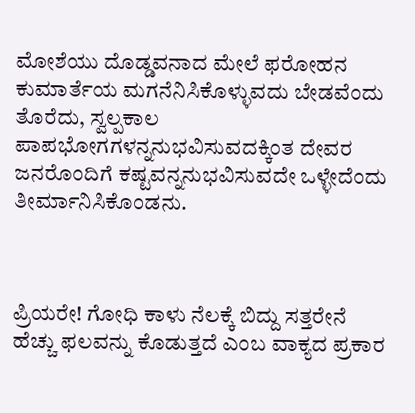ಮೋಶೆಯು ದೊಡ್ಡವನಾದ ಮೇಲೆ ಫರೋಹನ ಕುಮಾರ್ತೆಯ ಮಗನೆನಿಸಿಕೊಳ್ಳುವದು ಬೇಡವೆಂದು ತೊರೆದು, ಸ್ವಲ್ಪಕಾಲ ಪಾಪಭೋಗಗಳನ್ನನುಭವಿಸುವದಕ್ಕಿಂತ ದೇವರ ಜನರೊಂದಿಗೆ ಕಷ್ಟವನ್ನನುಭವಿಸುವದೇ ಒಳ್ಳೇದೆಂದು ತೀರ್ಮಾನಿಸಿಕೊಂಡನು.



ಪ್ರಿಯರೇ! ಗೋಧಿ ಕಾಳು ನೆಲಕ್ಕೆ ಬಿದ್ದು ಸತ್ತರೇನೆ ಹೆಚ್ಚು ಫಲವನ್ನು ಕೊಡುತ್ತದೆ ಎಂಬ ವಾಕ್ಯದ ಪ್ರಕಾರ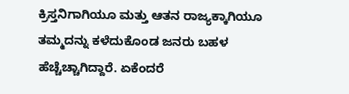ಕ್ರಿಸ್ತನಿಗಾಗಿಯೂ ಮತ್ತು ಆತನ ರಾಜ್ಯಕ್ಕಾಗಿಯೂ ತಮ್ಮದನ್ನು ಕಳೆದುಕೊಂಡ ಜನರು ಬಹಳ ಹೆಚ್ಚೆಚ್ಚಾಗಿದ್ದಾರೆ. ಏಕೆಂದರೆ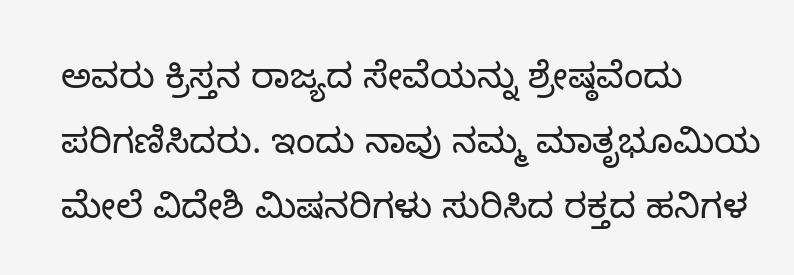ಅವರು ಕ್ರಿಸ್ತನ ರಾಜ್ಯದ ಸೇವೆಯನ್ನು ಶ್ರೇಷ್ಠವೆಂದು ಪರಿಗಣಿಸಿದರು. ಇಂದು ನಾವು ನಮ್ಮ ಮಾತೃಭೂಮಿಯ ಮೇಲೆ ವಿದೇಶಿ ಮಿಷನರಿಗಳು ಸುರಿಸಿದ ರಕ್ತದ ಹನಿಗಳ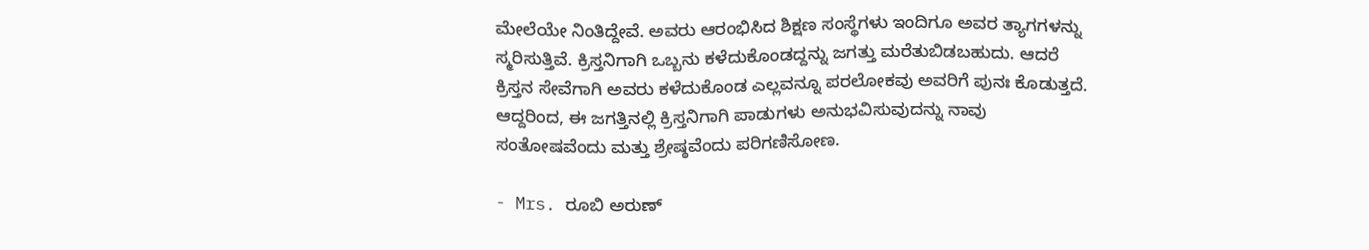ಮೇಲೆಯೇ ನಿಂತಿದ್ದೇವೆ. ಅವರು ಆರಂಭಿಸಿದ ಶಿಕ್ಷಣ ಸಂಸ್ಥೆಗಳು ಇಂದಿಗೂ ಅವರ ತ್ಯಾಗಗಳನ್ನು ಸ್ಮರಿಸುತ್ತಿವೆ. ಕ್ರಿಸ್ತನಿಗಾಗಿ ಒಬ್ಬನು ಕಳೆದುಕೊಂಡದ್ದನ್ನು ಜಗತ್ತು ಮರೆತುಬಿಡಬಹುದು. ಆದರೆ ಕ್ರಿಸ್ತನ ಸೇವೆಗಾಗಿ ಅವರು ಕಳೆದುಕೊಂಡ ಎಲ್ಲವನ್ನೂ ಪರಲೋಕವು ಅವರಿಗೆ ಪುನಃ ಕೊಡುತ್ತದೆ. ಆದ್ದರಿಂದ, ಈ ಜಗತ್ತಿನಲ್ಲಿ ಕ್ರಿಸ್ತನಿಗಾಗಿ ಪಾಡುಗಳು ಅನುಭವಿಸುವುದನ್ನು ನಾವು ಸಂತೋಷವೆಂದು ಮತ್ತು ಶ್ರೇಷ್ಠವೆಂದು ಪರಿಗಣಿಸೋಣ.

- Mrs. ರೂಬಿ ಅರುಣ್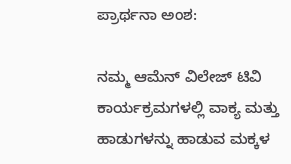ಪ್ರಾರ್ಥನಾ ಅಂಶ:

ನಮ್ಮ ಆಮೆನ್ ವಿಲೇಜ್ ಟಿವಿ ಕಾರ್ಯಕ್ರಮಗಳಲ್ಲಿ ವಾಕ್ಯ ಮತ್ತು ಹಾಡುಗಳನ್ನು ಹಾಡುವ ಮಕ್ಕಳ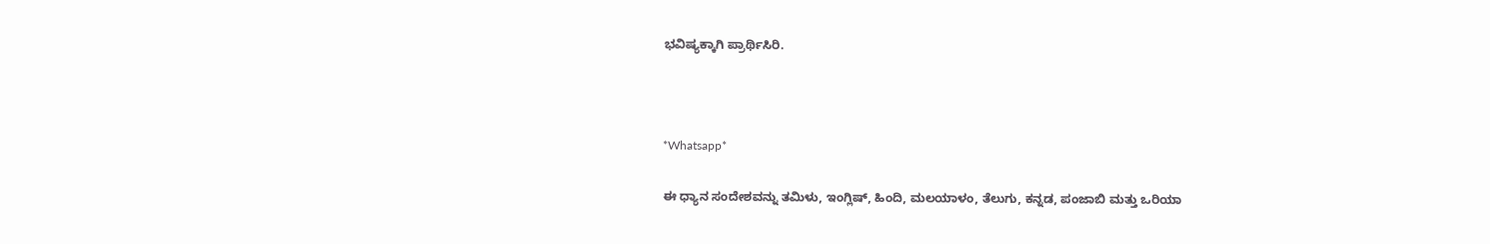ಭವಿಷ್ಯಕ್ಕಾಗಿ ಪ್ರಾರ್ಥಿಸಿರಿ.



*Whatsapp*

ಈ ಧ್ಯಾನ ಸಂದೇಶವನ್ನು ತಮಿಳು, ಇಂಗ್ಲಿಷ್, ಹಿಂದಿ, ಮಲಯಾಳಂ, ತೆಲುಗು, ಕನ್ನಡ, ಪಂಜಾಬಿ ಮತ್ತು ಒರಿಯಾ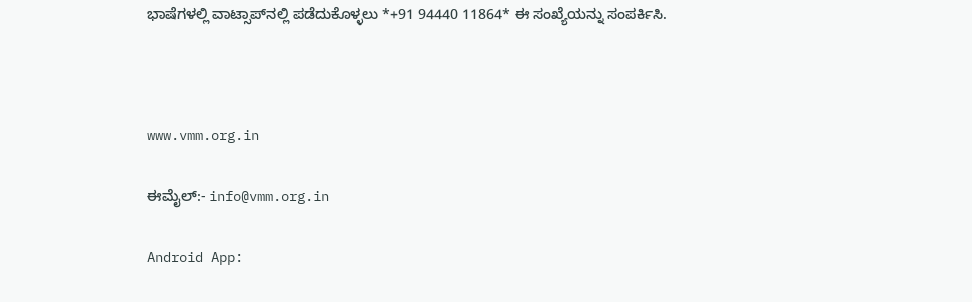ಭಾಷೆಗಳಲ್ಲಿ ವಾಟ್ಸಾಪ್‌ನಲ್ಲಿ ಪಡೆದುಕೊಳ್ಳಲು *+91 94440 11864* ಈ ಸಂಖ್ಯೆಯನ್ನು ಸಂಪರ್ಕಿಸಿ.



www.vmm.org.in

ಈಮೈಲ್:- info@vmm.org.in

Android App: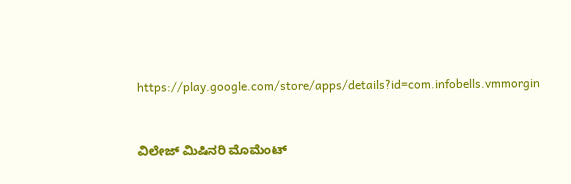https://play.google.com/store/apps/details?id=com.infobells.vmmorgin



ವಿಲೇಜ್ ಮಿಷಿನರಿ ಮೊಮೆಂಟ್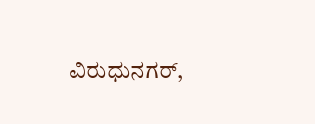ವಿರುಧುನಗರ್,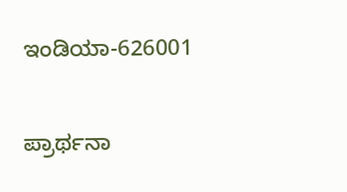ಇಂಡಿಯಾ-626001

ಪ್ರಾರ್ಥನಾ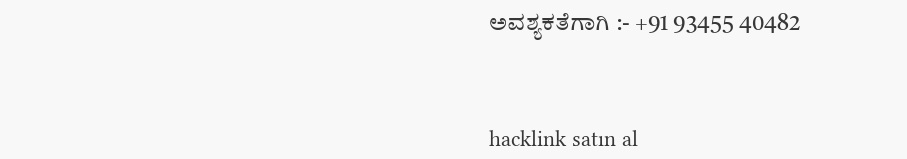ಅವಶ್ಯಕತೆಗಾಗಿ :- +91 93455 40482



hacklink satın al